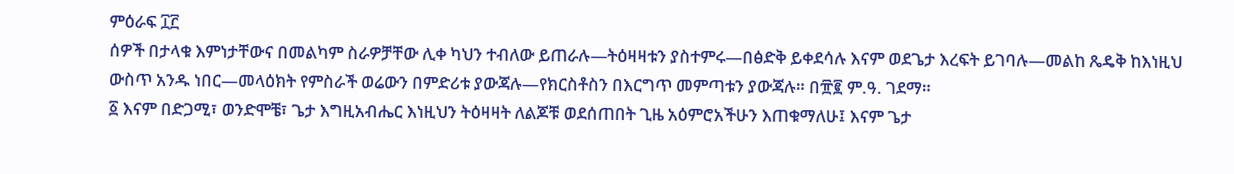ምዕራፍ ፲፫
ሰዎች በታላቁ እምነታቸውና በመልካም ስራዎቻቸው ሊቀ ካህን ተብለው ይጠራሉ—ትዕዛዛቱን ያስተምሩ—በፅድቅ ይቀደሳሉ እናም ወደጌታ እረፍት ይገባሉ—መልከ ጼዴቅ ከእነዚህ ውስጥ አንዱ ነበር—መላዕክት የምስራች ወሬውን በምድሪቱ ያውጃሉ—የክርስቶስን በእርግጥ መምጣቱን ያውጃሉ። በ፹፪ ም.ዓ. ገደማ።
፩ እናም በድጋሚ፣ ወንድሞቼ፣ ጌታ እግዚአብሔር እነዚህን ትዕዛዛት ለልጆቹ ወደሰጠበት ጊዜ አዕምሮአችሁን እጠቁማለሁ፤ እናም ጌታ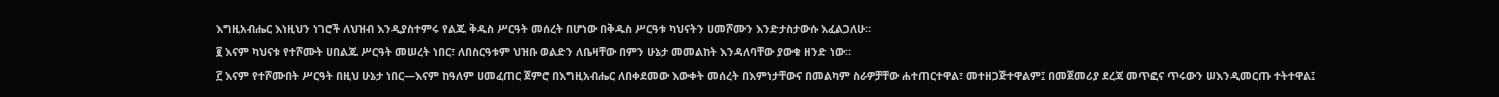እግዚአብሔር እነዚህን ነገሮች ለህዝብ እንዲያስተምሩ የልጁ ቅዱስ ሥርዓት መሰረት በሆነው በቅዱስ ሥርዓቱ ካህናትን ሀመሾሙን እንድታስታውሱ እፈልጋለሁ።
፪ እናም ካህናቱ የተሾሙት ሀበልጁ ሥርዓት መሠረት ነበር፣ ለበስርዓቱም ህዝቡ ወልድን ለቤዛቸው በምን ሁኔታ መመልከት እንዳለባቸው ያውቁ ዘንድ ነው።
፫ እናም የተሾሙበት ሥርዓት በዚህ ሁኔታ ነበር—እናም ከዓለም ሀመፈጠር ጀምሮ በእግዚአብሔር ለበቀደመው እውቀት መሰረት በእምነታቸውና በመልካም ስራዎቻቸው ሐተጠርተዋል፣ መተዘጋጅተዋልም፤ በመጀመሪያ ደረጃ መጥፎና ጥሩውን ሠእንዲመርጡ ተትተዋል፤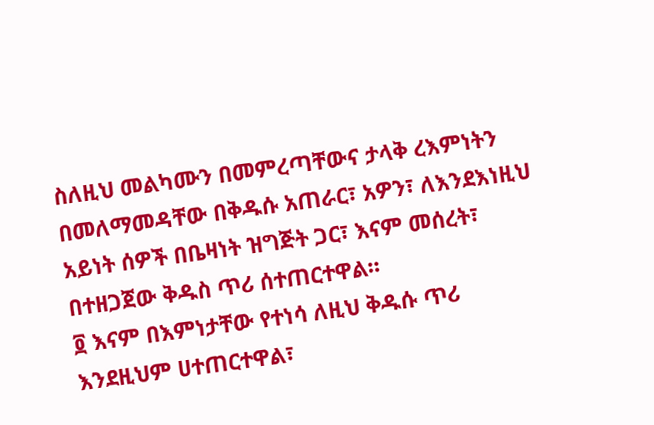ስለዚህ መልካሙን በመምረጣቸውና ታላቅ ረእምነትን በመለማመዳቸው በቅዱሱ አጠራር፣ አዎን፣ ለእንደእነዚህ አይነት ሰዎች በቤዛነት ዝግጅት ጋር፣ እናም መሰረት፣ በተዘጋጀው ቅዱስ ጥሪ ሰተጠርተዋል።
፬ እናም በእምነታቸው የተነሳ ለዚህ ቅዱሱ ጥሪ እንደዚህም ሀተጠርተዋል፣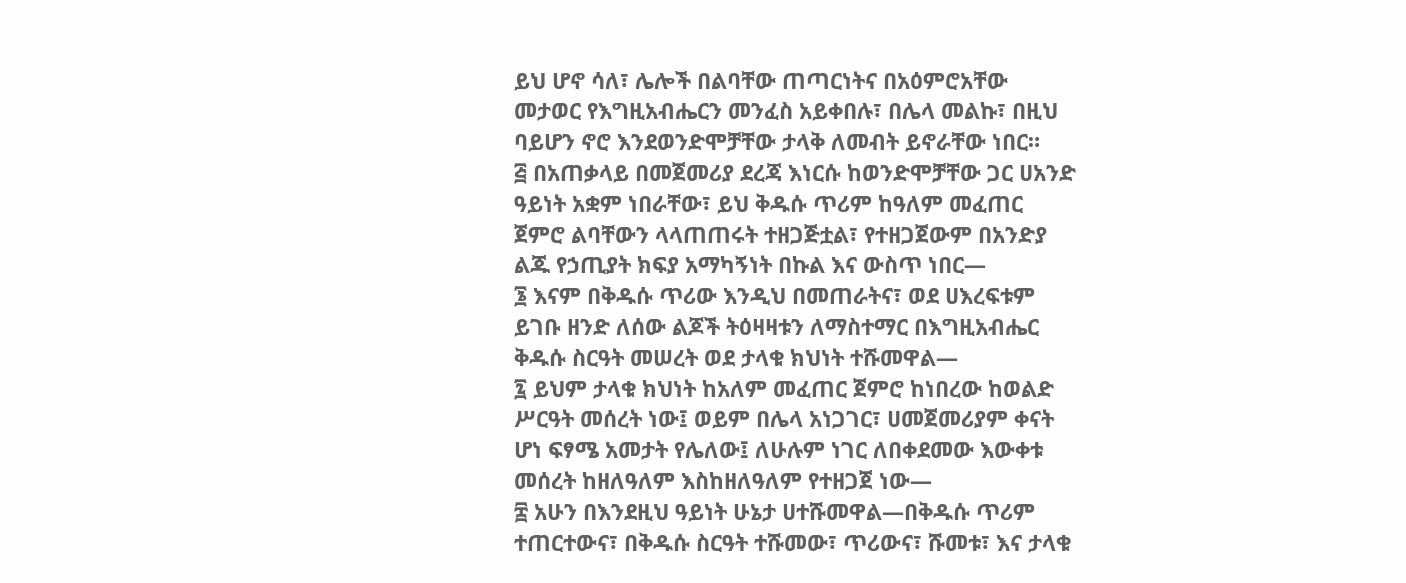ይህ ሆኖ ሳለ፣ ሌሎች በልባቸው ጠጣርነትና በአዕምሮአቸው መታወር የእግዚአብሔርን መንፈስ አይቀበሉ፣ በሌላ መልኩ፣ በዚህ ባይሆን ኖሮ እንደወንድሞቻቸው ታላቅ ለመብት ይኖራቸው ነበር።
፭ በአጠቃላይ በመጀመሪያ ደረጃ እነርሱ ከወንድሞቻቸው ጋር ሀአንድ ዓይነት አቋም ነበራቸው፣ ይህ ቅዱሱ ጥሪም ከዓለም መፈጠር ጀምሮ ልባቸውን ላላጠጠሩት ተዘጋጅቷል፣ የተዘጋጀውም በአንድያ ልጁ የኃጢያት ክፍያ አማካኝነት በኩል እና ውስጥ ነበር—
፮ እናም በቅዱሱ ጥሪው እንዲህ በመጠራትና፣ ወደ ሀእረፍቱም ይገቡ ዘንድ ለሰው ልጆች ትዕዛዛቱን ለማስተማር በእግዚአብሔር ቅዱሱ ስርዓት መሠረት ወደ ታላቁ ክህነት ተሹመዋል—
፯ ይህም ታላቁ ክህነት ከአለም መፈጠር ጀምሮ ከነበረው ከወልድ ሥርዓት መሰረት ነው፤ ወይም በሌላ አነጋገር፣ ሀመጀመሪያም ቀናት ሆነ ፍፃሜ አመታት የሌለው፤ ለሁሉም ነገር ለበቀደመው እውቀቱ መሰረት ከዘለዓለም እስከዘለዓለም የተዘጋጀ ነው—
፰ አሁን በእንደዚህ ዓይነት ሁኔታ ሀተሹመዋል—በቅዱሱ ጥሪም ተጠርተውና፣ በቅዱሱ ስርዓት ተሹመው፣ ጥሪውና፣ ሹመቱ፣ እና ታላቁ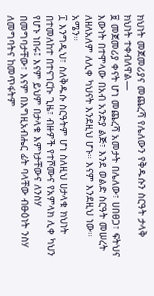ክህነት መጀመሪያና መጨረሻ የሌለውን የቅዱሱን ስርዓት ታላቅ ክህነት ተቀብለዋል—
፱ መጀመሪያ ቀናት ሆነ መጨረሻ አመታት በሌለው፣ ሀበፀጋ፣ ፍትህና እውነት በተሞላው በአብ አንድያ ልጅ፣ እንደ ወልድ ስርዓት መሠረት ለዘለአለም ለሊቀ ካህናት እንደዚህ ሆኑ። እናም እንደዚህ ነው። አሜን።
፲ እንግዲህ፣ ስለቅዱሱ ስርዓትም ሆነ ስለዚህ ሀታላቁ ክህነት በተመለከተ በተናገርኩ ጊዜ፣ ብዙዎች የተሾሙና የአምላክ ሊቀ ካህን የሆኑ ነበሩ፤ እናም ይህም በታላቁ እምነታቸውና ለንስሃ በመግባታቸው፣ እናም በእግዚአብሔር ፊት ባላቸው ብፁዕነት ንስሃ ለመግባትና ከመጥፋትም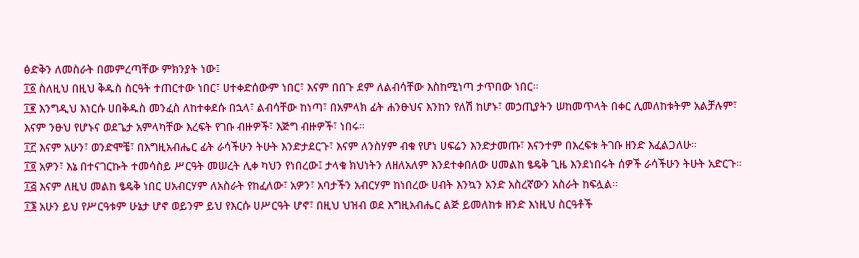ፅድቅን ለመስራት በመምረጣቸው ምክንያት ነው፤
፲፩ ስለዚህ በዚህ ቅዱስ ስርዓት ተጠርተው ነበር፣ ሀተቀድሰውም ነበር፣ እናም በበጉ ደም ለልብሳቸው እስከሚነጣ ታጥበው ነበር።
፲፪ እንግዲህ እነርሱ ሀበቅዱስ መንፈስ ለከተቀደሱ በኋላ፣ ልብሳቸው ከነጣ፣ በአምላክ ፊት ሐንፁህና እንከን የለሽ ከሆኑ፣ መኃጢያትን ሠከመጥላት በቀር ሊመለከቱትም አልቻሉም፣ እናም ንፁህ የሆኑና ወደጌታ አምላካቸው እረፍት የገቡ ብዙዎች፣ እጅግ ብዙዎች፣ ነበሩ።
፲፫ እናም አሁን፣ ወንድሞቼ፣ በእግዚአብሔር ፊት ራሳችሁን ትሁት እንድታደርጉ፣ እናም ለንስሃም ብቁ የሆነ ሀፍሬን እንድታመጡ፣ እናንተም በእረፍቱ ትገቡ ዘንድ እፈልጋለሁ።
፲፬ አዎን፣ እኔ በተናገርኩት ተመሳስይ ሥርዓት መሠረት ሊቀ ካህን የነበረው፤ ታላቁ ክህነትን ለዘለአለም እንደተቀበለው ሀመልከ ፄዴቅ ጊዜ እንደነበሩት ሰዎች ራሳችሁን ትሁት አድርጉ።
፲፭ እናም ለዚህ መልከ ፄዴቅ ነበር ሀአብርሃም ለአስራት የከፈለው፣ አዎን፣ አባታችን አብርሃም ከነበረው ሀብት እንኳን አንድ አስረኛውን አስራት ከፍሏል።
፲፮ አሁን ይህ የሥርዓቱም ሁኔታ ሆኖ ወይንም ይህ የእርሱ ሀሥርዓት ሆኖ፣ በዚህ ህዝብ ወደ እግዚአብሔር ልጅ ይመለከቱ ዘንድ እነዚህ ስርዓቶች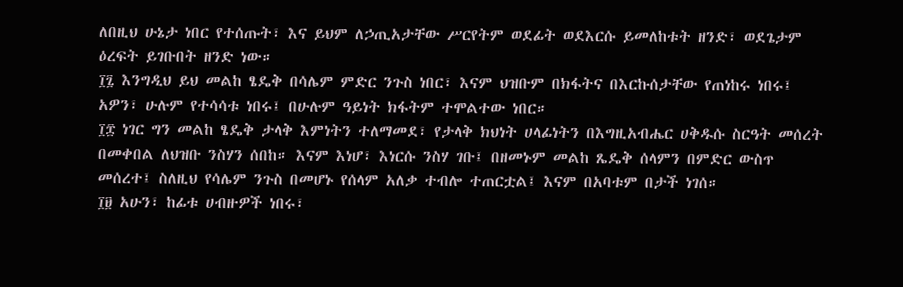ለበዚህ ሁኔታ ነበር የተሰጡት፣ እና ይህም ለኃጢአታቸው ሥርየትም ወደፊት ወደእርሱ ይመለከቱት ዘንድ፣ ወደጌታም ዕረፍት ይገቡበት ዘንድ ነው።
፲፯ እንግዲህ ይህ መልከ ፄዴቅ በሳሌም ምድር ንጉስ ነበር፣ እናም ህዝቡም በክፋትና በእርኩሰታቸው የጠነከሩ ነበሩ፤ አዎን፣ ሁሉም የተሳሳቱ ነበሩ፤ በሁሉም ዓይነት ክፋትም ተሞልተው ነበር።
፲፰ ነገር ግን መልከ ፄዴቅ ታላቅ እምነትን ተለማመደ፣ የታላቅ ክህነት ሀላፊነትን በእግዚአብሔር ሀቅዱሱ ስርዓት መሰረት በመቀበል ለህዝቡ ንስሃን ሰበከ። እናም እነሆ፣ እነርሱ ንስሃ ገቡ፤ በዘመኑም መልከ ጼዴቅ ሰላምን በምድር ውስጥ መሰረተ፤ ስለዚህ የሳሌም ንጉስ በመሆኑ የሰላም አለቃ ተብሎ ተጠርቷል፤ እናም በአባቱም በታች ነገሰ።
፲፱ አሁን፣ ከፊቱ ሀብዙዎች ነበሩ፣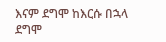እናም ደግሞ ከእርሱ በኋላ ደግሞ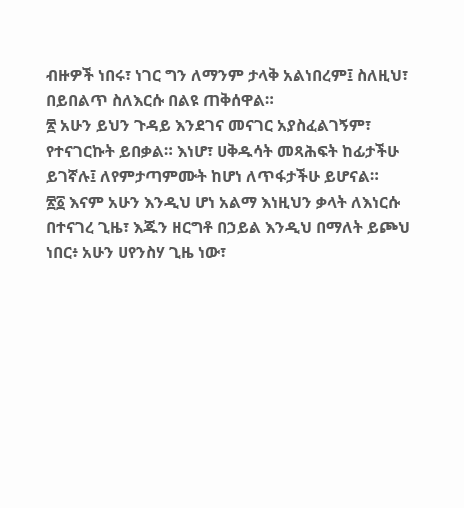ብዙዎች ነበሩ፣ ነገር ግን ለማንም ታላቅ አልነበረም፤ ስለዚህ፣ በይበልጥ ስለእርሱ በልዩ ጠቅሰዋል።
፳ አሁን ይህን ጉዳይ እንደገና መናገር አያስፈልገኝም፣ የተናገርኩት ይበቃል። እነሆ፣ ሀቅዱሳት መጻሕፍት ከፊታችሁ ይገኛሉ፤ ለየምታጣምሙት ከሆነ ለጥፋታችሁ ይሆናል።
፳፩ እናም አሁን እንዲህ ሆነ አልማ እነዚህን ቃላት ለእነርሱ በተናገረ ጊዜ፣ እጁን ዘርግቶ በኃይል እንዲህ በማለት ይጮህ ነበር፥ አሁን ሀየንስሃ ጊዜ ነው፣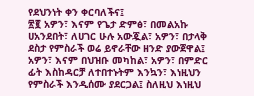የደህንነት ቀን ቀርባለችና፤
፳፪ አዎን፣ እናም የጌታ ድምፅ፣ በመልአኩ ሀአንደበት፣ ለሀገር ሁሉ አውጇል፣ አዎን፣ በታላቅ ደስታ የምስራች ወሬ ይኖራቸው ዘንድ ያውጀዋል፤ አዎን፣ እናም በህዝቡ መካከል፣ አዎን፣ በምድር ፊት እስከዳርቻ ለተበተኑትም እንኳን፣ እነዚህን የምስራች እንዲሰሙ ያደርጋል፤ ስለዚህ እነዚህ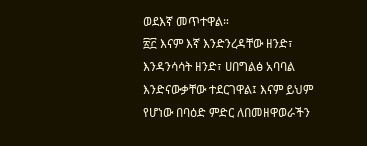ወደእኛ መጥተዋል።
፳፫ እናም እኛ እንድንረዳቸው ዘንድ፣ እንዳንሳሳት ዘንድ፣ ሀበግልፅ አባባል እንድናውቃቸው ተደርገዋል፤ እናም ይህም የሆነው በባዕድ ምድር ለበመዘዋወራችን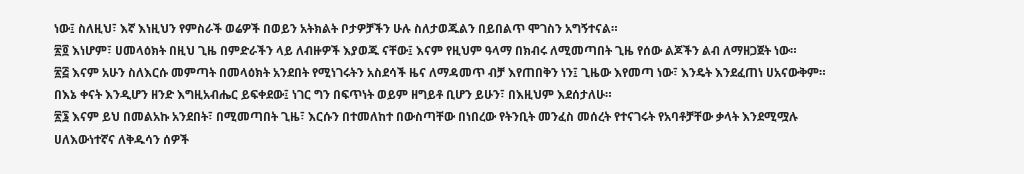ነው፤ ስለዚህ፣ እኛ እነዚህን የምስራች ወሬዎች በወይን አትክልት ቦታዎቻችን ሁሉ ስለታወጁልን በይበልጥ ሞገስን አግኝተናል።
፳፬ እነሆም፣ ሀመላዕክት በዚህ ጊዜ በምድራችን ላይ ለብዙዎች እያወጁ ናቸው፤ እናም የዚህም ዓላማ በክብሩ ለሚመጣበት ጊዜ የሰው ልጆችን ልብ ለማዘጋጀት ነው።
፳፭ እናም አሁን ስለእርሱ መምጣት በመላዕክት አንደበት የሚነገሩትን አስደሳች ዜና ለማዳመጥ ብቻ እየጠበቅን ነን፤ ጊዜው እየመጣ ነው፣ እንዴት እንደፈጠነ ሀአናውቅም። በእኔ ቀናት እንዲሆን ዘንድ እግዚአብሔር ይፍቀደው፤ ነገር ግን በፍጥነት ወይም ዘግይቶ ቢሆን ይሁን፣ በእዚህም እደሰታለሁ።
፳፮ እናም ይህ በመልአኩ አንደበት፣ በሚመጣበት ጊዜ፣ እርሱን በተመለከተ በውስጣቸው በነበረው የትንቢት መንፈስ መሰረት የተናገሩት የአባቶቻቸው ቃላት እንደሚሟሉ ሀለእውነተኛና ለቅዱሳን ሰዎች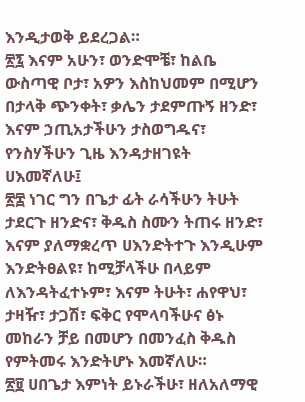እንዲታወቅ ይደረጋል።
፳፯ እናም አሁን፣ ወንድሞቼ፣ ከልቤ ውስጣዊ ቦታ፣ አዎን እስከህመም በሚሆን በታላቅ ጭንቀት፣ ቃሌን ታደምጡኝ ዘንድ፣ እናም ኃጢአታችሁን ታስወግዱና፣ የንስሃችሁን ጊዜ እንዳታዘገዩት ሀእመኛለሁ፤
፳፰ ነገር ግን በጌታ ፊት ራሳችሁን ትሁት ታደርጉ ዘንድና፣ ቅዱስ ስሙን ትጠሩ ዘንድ፣ እናም ያለማቋረጥ ሀእንድትተጉ እንዲሁም እንድትፀልዩ፣ ከሚቻላችሁ በላይም ለእንዳትፈተኑም፣ እናም ትሁት፣ ሐየዋህ፣ ታዛዥ፣ ታጋሽ፣ ፍቅር የሞላባችሁና ፅኑ መከራን ቻይ በመሆን በመንፈስ ቅዱስ የምትመሩ እንድትሆኑ እመኛለሁ።
፳፱ ሀበጌታ እምነት ይኑራችሁ፣ ዘለአለማዊ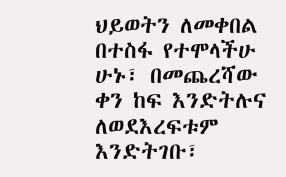ህይወትን ለመቀበል በተስፋ የተሞላችሁ ሁኑ፣ በመጨረሻው ቀን ከፍ እንድትሉና ለወደእረፍቱም እንድትገቡ፣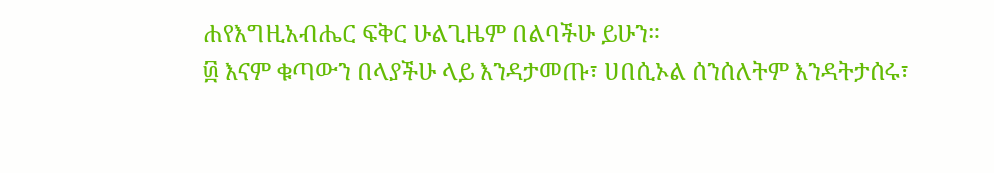ሐየእግዚአብሔር ፍቅር ሁልጊዜም በልባችሁ ይሁን።
፴ እናም ቁጣውን በላያችሁ ላይ እንዳታመጡ፣ ሀበሲኦል ሰንሰለትም እንዳትታሰሩ፣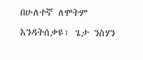በሁለተኛ ለሞትም እንዳትሰቃዩ፣ ጌታ ንስሃን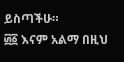ይስጣችሁ።
፴፩ እናም አልማ በዚህ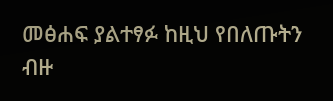መፅሐፍ ያልተፃፉ ከዚህ የበለጡትን ብዙ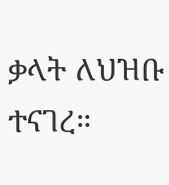ቃላት ለህዝቡ ተናገረ።